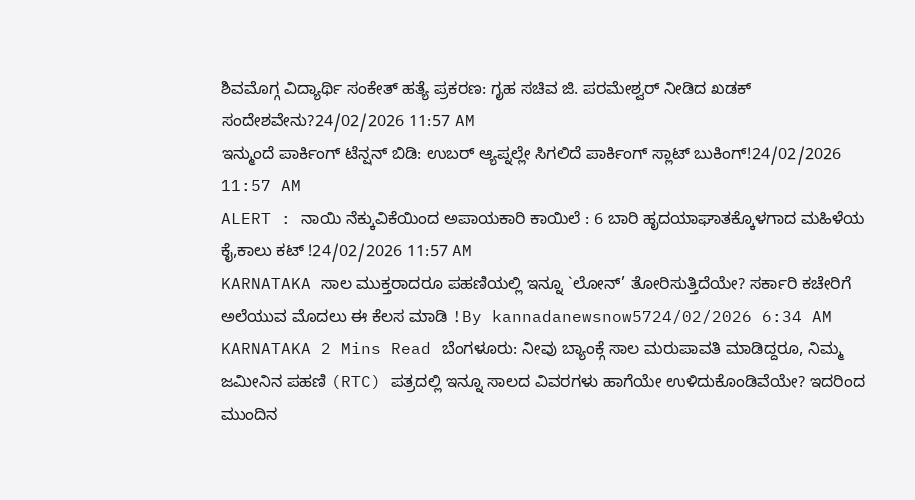ಶಿವಮೊಗ್ಗ ವಿದ್ಯಾರ್ಥಿ ಸಂಕೇತ್ ಹತ್ಯೆ ಪ್ರಕರಣ: ಗೃಹ ಸಚಿವ ಜಿ. ಪರಮೇಶ್ವರ್ ನೀಡಿದ ಖಡಕ್ ಸಂದೇಶವೇನು?24/02/2026 11:57 AM
ಇನ್ಮುಂದೆ ಪಾರ್ಕಿಂಗ್ ಟೆನ್ಷನ್ ಬಿಡಿ: ಉಬರ್ ಆ್ಯಪ್ನಲ್ಲೇ ಸಿಗಲಿದೆ ಪಾರ್ಕಿಂಗ್ ಸ್ಲಾಟ್ ಬುಕಿಂಗ್!24/02/2026 11:57 AM
ALERT : ನಾಯಿ ನೆಕ್ಕುವಿಕೆಯಿಂದ ಅಪಾಯಕಾರಿ ಕಾಯಿಲೆ : 6 ಬಾರಿ ಹೃದಯಾಘಾತಕ್ಕೊಳಗಾದ ಮಹಿಳೆಯ ಕೈ,ಕಾಲು ಕಟ್ !24/02/2026 11:57 AM
KARNATAKA ಸಾಲ ಮುಕ್ತರಾದರೂ ಪಹಣಿಯಲ್ಲಿ ಇನ್ನೂ `ಲೋನ್’ ತೋರಿಸುತ್ತಿದೆಯೇ? ಸರ್ಕಾರಿ ಕಚೇರಿಗೆ ಅಲೆಯುವ ಮೊದಲು ಈ ಕೆಲಸ ಮಾಡಿ !By kannadanewsnow5724/02/2026 6:34 AM KARNATAKA 2 Mins Read ಬೆಂಗಳೂರು: ನೀವು ಬ್ಯಾಂಕ್ಗೆ ಸಾಲ ಮರುಪಾವತಿ ಮಾಡಿದ್ದರೂ, ನಿಮ್ಮ ಜಮೀನಿನ ಪಹಣಿ (RTC) ಪತ್ರದಲ್ಲಿ ಇನ್ನೂ ಸಾಲದ ವಿವರಗಳು ಹಾಗೆಯೇ ಉಳಿದುಕೊಂಡಿವೆಯೇ? ಇದರಿಂದ ಮುಂದಿನ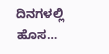ದಿನಗಳಲ್ಲಿ ಹೊಸ…